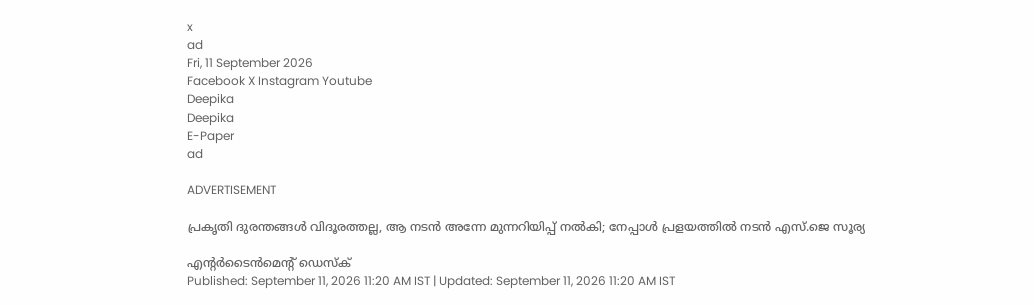x
ad
Fri, 11 September 2026
Facebook X Instagram Youtube
Deepika
Deepika
E-Paper
ad

ADVERTISEMENT

പ്രകൃതി ദുരന്തങ്ങൾ വിദൂരത്തല്ല, ആ നടൻ അന്നേ മുന്നറിയിപ്പ് നൽകി; നേപ്പാൾ പ്രളയത്തിൽ നടൻ എസ്.ജെ സൂര്യ

എന്‍റർടൈൻമെന്‍റ് ഡെസ്ക്
Published: September 11, 2026 11:20 AM IST | Updated: September 11, 2026 11:20 AM IST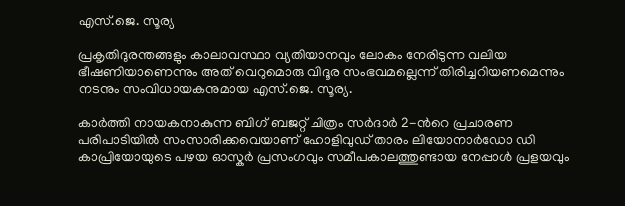എസ്.ജെ. സൂര്യ

പ്രകൃതിദുരന്തങ്ങളും കാലാവസ്ഥാ വ്യതിയാനവും ലോകം നേരിടുന്ന വലിയ ഭീഷണിയാണെന്നും അത് വെറുമൊരു വിദൂര സംഭവമല്ലെന്ന് തിരിച്ചറിയണമെന്നും നടനും സംവിധായകനുമായ എസ്.ജെ. സൂര്യ.

കാർത്തി നായകനാകുന്ന ബിഗ് ബജറ്റ് ചിത്രം സർദാർ 2-ന്‍റെ പ്രചാരണ പരിപാടിയിൽ സംസാരിക്കവെയാണ് ഹോളിവുഡ് താരം ലിയോനാർഡോ ഡി കാപ്രിയോയുടെ പഴയ ഓസ്കർ പ്രസംഗവും സമീപകാലത്തുണ്ടായ നേപ്പാൾ പ്രളയവും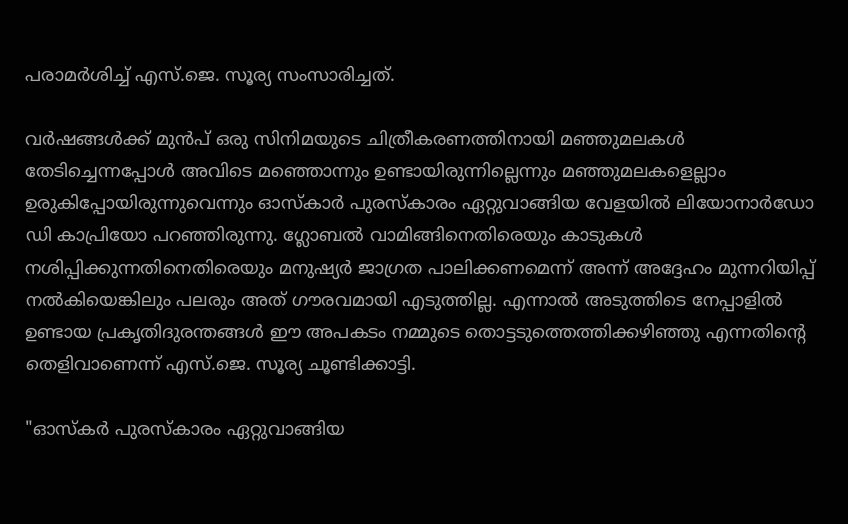പരാമർശിച്ച് എസ്.ജെ. സൂര്യ സംസാരിച്ചത്.

വർഷങ്ങൾക്ക് മുൻപ് ഒരു സിനിമയുടെ ചിത്രീകരണത്തിനായി മഞ്ഞുമലകൾ തേടിച്ചെന്നപ്പോൾ അവിടെ മഞ്ഞൊന്നും ഉണ്ടായിരുന്നില്ലെന്നും മഞ്ഞുമലകളെല്ലാം ഉരുകിപ്പോയിരുന്നുവെന്നും ഓസ്കാർ പുരസ്കാരം ഏറ്റുവാങ്ങിയ വേളയിൽ ലിയോനാർഡോ ഡി കാപ്രിയോ പറഞ്ഞിരുന്നു. ഗ്ലോബൽ വാമിങ്ങിനെതിരെയും കാടുകൾ നശിപ്പിക്കുന്നതിനെതിരെയും മനുഷ്യർ ജാഗ്രത പാലിക്കണമെന്ന് അന്ന് അദ്ദേഹം മുന്നറിയിപ്പ് നൽകിയെങ്കിലും പലരും അത് ഗൗരവമായി എടുത്തില്ല. എന്നാൽ അടുത്തിടെ നേപ്പാളിൽ ഉണ്ടായ പ്രകൃതിദുരന്തങ്ങൾ ഈ അപകടം നമ്മുടെ തൊട്ടടുത്തെത്തിക്കഴിഞ്ഞു എന്നതിന്‍റെ തെളിവാണെന്ന് എസ്.ജെ. സൂര്യ ചൂണ്ടിക്കാട്ടി.

"ഓസ്കർ പുരസ്കാരം ഏറ്റുവാങ്ങിയ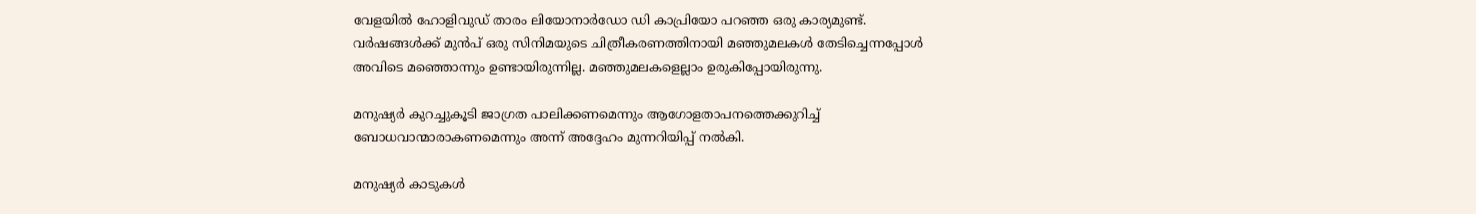വേളയിൽ ഹോളിവുഡ് താരം ലിയോനാർഡോ ഡി കാപ്രിയോ പറഞ്ഞ ഒരു കാര്യമുണ്ട്. വർഷങ്ങൾക്ക് മുൻപ് ഒരു സിനിമയുടെ ചിത്രീകരണത്തിനായി മഞ്ഞുമലകൾ തേടിച്ചെന്നപ്പോൾ അവിടെ മഞ്ഞൊന്നും ഉണ്ടായിരുന്നില്ല. മഞ്ഞുമലകളെല്ലാം ഉരുകിപ്പോയിരുന്നു.

മനുഷ്യർ കുറച്ചുകൂടി ജാഗ്രത പാലിക്കണമെന്നും ആഗോളതാപനത്തെക്കുറിച്ച് ബോധവാന്മാരാകണമെന്നും അന്ന് അദ്ദേഹം മുന്നറിയിപ്പ് നൽകി.

മനുഷ്യർ കാടുകൾ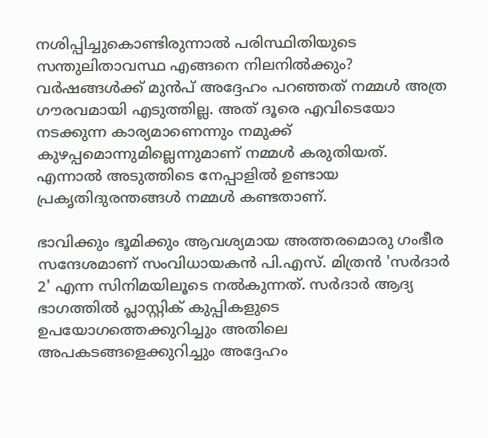നശിപ്പിച്ചുകൊണ്ടിരുന്നാൽ പരിസ്ഥിതിയുടെ സന്തുലിതാവസ്ഥ എങ്ങനെ നിലനിൽക്കും? വർഷങ്ങൾക്ക് മുൻപ് അദ്ദേഹം പറഞ്ഞത് നമ്മൾ അത്ര ഗൗരവമായി എടുത്തില്ല. അത് ദൂരെ എവിടെയോ നടക്കുന്ന കാര്യമാണെന്നും നമുക്ക് കുഴപ്പമൊന്നുമില്ലെന്നുമാണ് നമ്മൾ കരുതിയത്. എന്നാൽ അടുത്തിടെ നേപ്പാളിൽ ഉണ്ടായ പ്രകൃതിദുരന്തങ്ങൾ നമ്മൾ കണ്ടതാണ്.

ഭാവിക്കും ഭൂമിക്കും ആവശ്യമായ അത്തരമൊരു ഗംഭീര സന്ദേശമാണ് സംവിധായകൻ പി.എസ്. മിത്രൻ 'സർദാർ 2' എന്ന സിനിമയിലൂടെ നൽകുന്നത്. സർദാർ ആദ്യ ഭാഗത്തിൽ പ്ലാസ്റ്റിക് കുപ്പികളുടെ ഉപയോഗത്തെക്കുറിച്ചും അതിലെ അപകടങ്ങളെക്കുറിച്ചും അദ്ദേഹം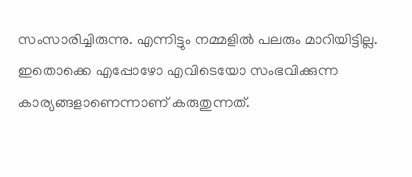സംസാരിച്ചിരുന്നു. എന്നിട്ടും നമ്മളിൽ പലരും മാറിയിട്ടില്ല. ഇതൊക്കെ എപ്പോഴോ എവിടെയോ സംഭവിക്കുന്ന കാര്യങ്ങളാണെന്നാണ് കരുതുന്നത്.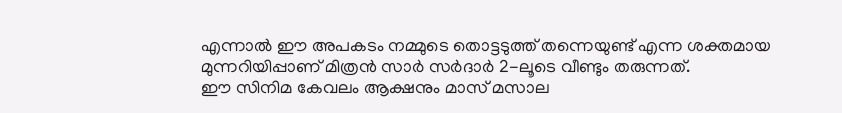എന്നാൽ ഈ അപകടം നമ്മുടെ തൊട്ടടുത്ത് തന്നെയുണ്ട് എന്ന ശക്തമായ മുന്നറിയിപ്പാണ് മിത്രൻ സാർ സർദാർ 2-ലൂടെ വീണ്ടും തരുന്നത്.
ഈ സിനിമ കേവലം ആക്ഷനും മാസ് മസാല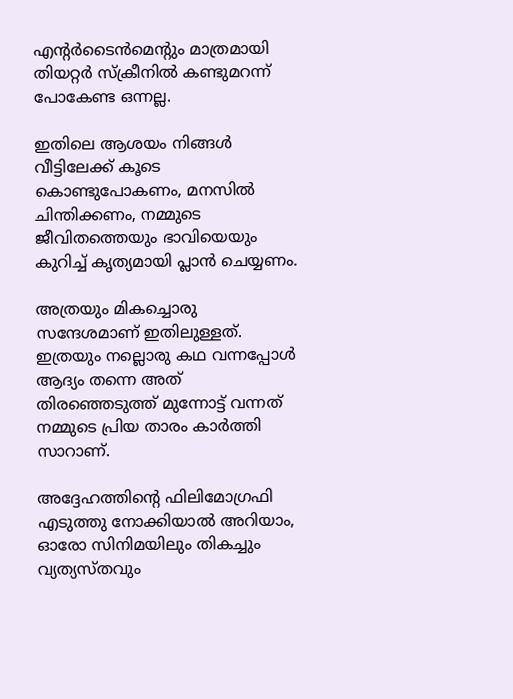എന്‍റർടൈൻമെന്‍റും മാത്രമായി തിയറ്റർ സ്ക്രീനിൽ കണ്ടുമറന്ന് പോകേണ്ട ഒന്നല്ല.

ഇതിലെ ആശയം നിങ്ങൾ വീട്ടിലേക്ക് കൂടെ കൊണ്ടുപോകണം, മനസിൽ ചിന്തിക്കണം, നമ്മുടെ ജീവിതത്തെയും ഭാവിയെയും കുറിച്ച് കൃത്യമായി പ്ലാൻ ചെയ്യണം.

അത്രയും മികച്ചൊരു സന്ദേശമാണ് ഇതിലുള്ളത്. ഇത്രയും നല്ലൊരു കഥ വന്നപ്പോൾ ആദ്യം തന്നെ അത് തിരഞ്ഞെടുത്ത് മുന്നോട്ട് വന്നത് നമ്മുടെ പ്രിയ താരം കാർത്തി സാറാണ്.

അദ്ദേഹത്തിന്‍റെ ഫിലിമോഗ്രഫി എടുത്തു നോക്കിയാൽ അറിയാം, ഓരോ സിനിമയിലും തികച്ചും വ്യത്യസ്തവും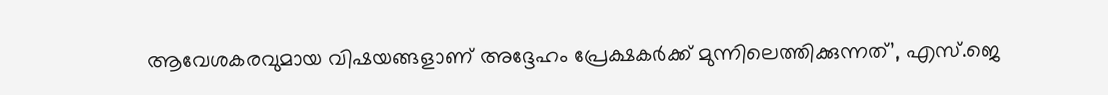ആവേശകരവുമായ വിഷയങ്ങളാണ് അദ്ദേഹം പ്രേക്ഷകർക്ക് മുന്നിലെത്തിക്കുന്നത്’, എസ്.ജെ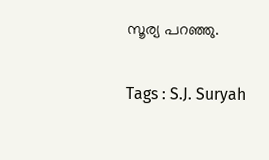സൂര്യ പറഞ്ഞു.

Tags : S.J. Suryah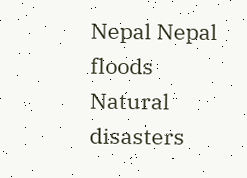Nepal Nepal floods Natural disasters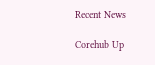Recent News

Corehub Up